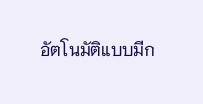อัตโนมัติแบบมีก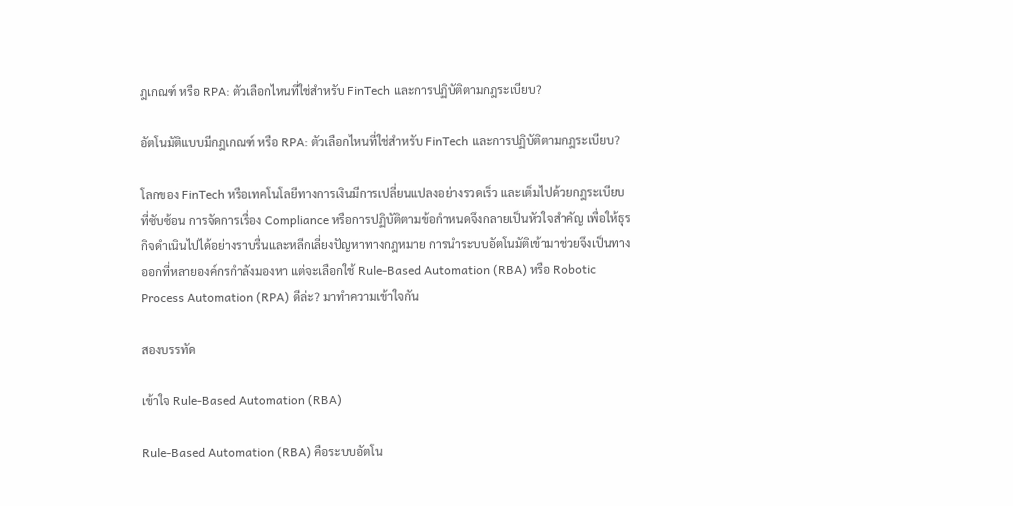ฎเกณฑ์ หรือ RPA: ตัวเลือกไหนที่ใช่สำหรับ FinTech และการปฏิบัติตามกฎระเบียบ?

อัตโนมัติแบบมีกฎเกณฑ์ หรือ RPA: ตัวเลือกไหนที่ใช่สำหรับ FinTech และการปฏิบัติตามกฎระเบียบ?

โลกของ FinTech หรือเทคโนโลยีทางการเงินมีการเปลี่ยนแปลงอย่างรวดเร็ว และเต็มไปด้วยกฎระเบียบที่ซับซ้อน การจัดการเรื่อง Compliance หรือการปฏิบัติตามข้อกำหนดจึงกลายเป็นหัวใจสำคัญ เพื่อให้ธุรกิจดำเนินไปได้อย่างราบรื่นและหลีกเลี่ยงปัญหาทางกฎหมาย การนำระบบอัตโนมัติเข้ามาช่วยจึงเป็นทางออกที่หลายองค์กรกำลังมองหา แต่จะเลือกใช้ Rule-Based Automation (RBA) หรือ Robotic Process Automation (RPA) ดีล่ะ? มาทำความเข้าใจกัน

สองบรรทัด

เข้าใจ Rule-Based Automation (RBA)

Rule-Based Automation (RBA) คือระบบอัตโน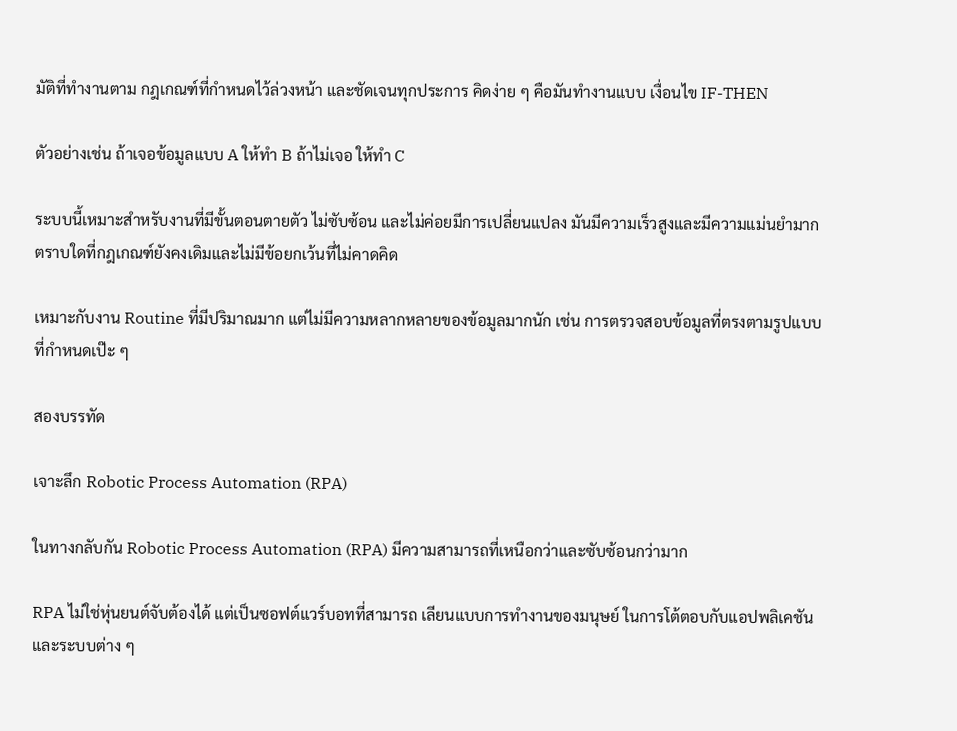มัติที่ทำงานตาม กฎเกณฑ์ที่กำหนดไว้ล่วงหน้า และชัดเจนทุกประการ คิดง่าย ๆ คือมันทำงานแบบ เงื่อนไข IF-THEN

ตัวอย่างเช่น ถ้าเจอข้อมูลแบบ A ให้ทำ B ถ้าไม่เจอ ให้ทำ C

ระบบนี้เหมาะสำหรับงานที่มีขั้นตอนตายตัว ไม่ซับซ้อน และไม่ค่อยมีการเปลี่ยนแปลง มันมีความเร็วสูงและมีความแม่นยำมาก ตราบใดที่กฎเกณฑ์ยังคงเดิมและไม่มีข้อยกเว้นที่ไม่คาดคิด

เหมาะกับงาน Routine ที่มีปริมาณมาก แต่ไม่มีความหลากหลายของข้อมูลมากนัก เช่น การตรวจสอบข้อมูลที่ตรงตามรูปแบบที่กำหนดเป๊ะ ๆ

สองบรรทัด

เจาะลึก Robotic Process Automation (RPA)

ในทางกลับกัน Robotic Process Automation (RPA) มีความสามารถที่เหนือกว่าและซับซ้อนกว่ามาก

RPA ไม่ใช่หุ่นยนต์จับต้องได้ แต่เป็นซอฟต์แวร์บอทที่สามารถ เลียนแบบการทำงานของมนุษย์ ในการโต้ตอบกับแอปพลิเคชันและระบบต่าง ๆ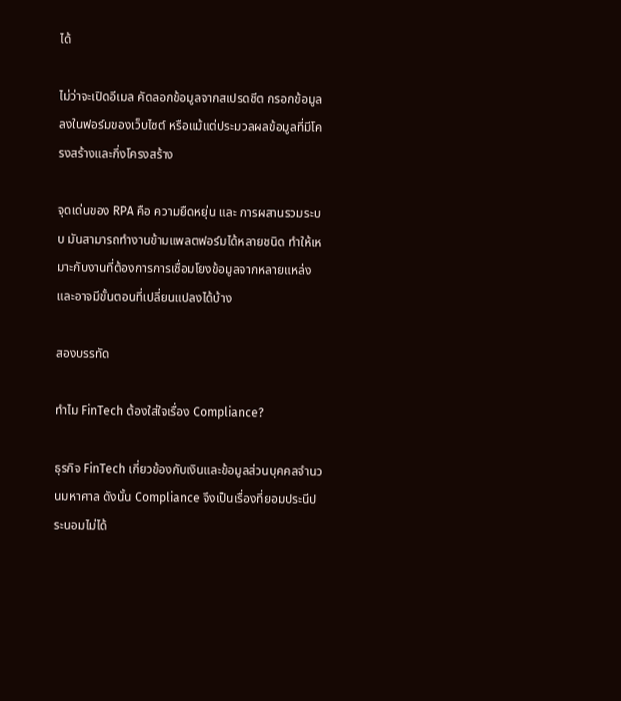ได้

ไม่ว่าจะเปิดอีเมล คัดลอกข้อมูลจากสเปรดชีต กรอกข้อมูลลงในฟอร์มของเว็บไซต์ หรือแม้แต่ประมวลผลข้อมูลที่มีโครงสร้างและกึ่งโครงสร้าง

จุดเด่นของ RPA คือ ความยืดหยุ่น และ การผสานรวมระบบ มันสามารถทำงานข้ามแพลตฟอร์มได้หลายชนิด ทำให้เหมาะกับงานที่ต้องการการเชื่อมโยงข้อมูลจากหลายแหล่ง และอาจมีขั้นตอนที่เปลี่ยนแปลงได้บ้าง

สองบรรทัด

ทำไม FinTech ต้องใส่ใจเรื่อง Compliance?

ธุรกิจ FinTech เกี่ยวข้องกับเงินและข้อมูลส่วนบุคคลจำนวนมหาศาล ดังนั้น Compliance จึงเป็นเรื่องที่ยอมประนีประนอมไม่ได้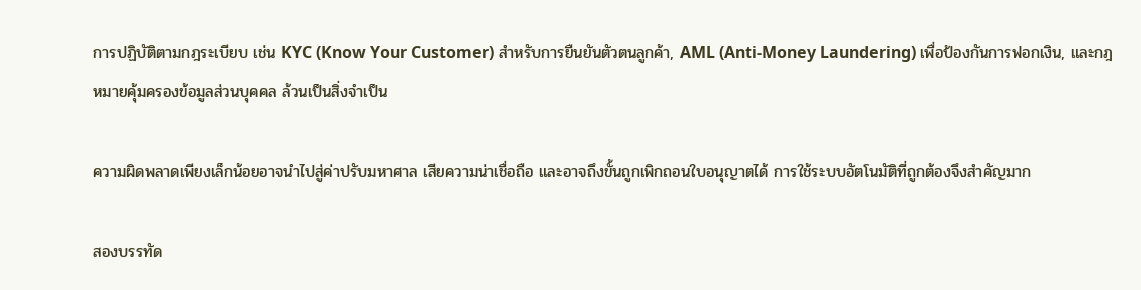การปฏิบัติตามกฎระเบียบ เช่น KYC (Know Your Customer) สำหรับการยืนยันตัวตนลูกค้า, AML (Anti-Money Laundering) เพื่อป้องกันการฟอกเงิน, และกฎหมายคุ้มครองข้อมูลส่วนบุคคล ล้วนเป็นสิ่งจำเป็น

ความผิดพลาดเพียงเล็กน้อยอาจนำไปสู่ค่าปรับมหาศาล เสียความน่าเชื่อถือ และอาจถึงขั้นถูกเพิกถอนใบอนุญาตได้ การใช้ระบบอัตโนมัติที่ถูกต้องจึงสำคัญมาก

สองบรรทัด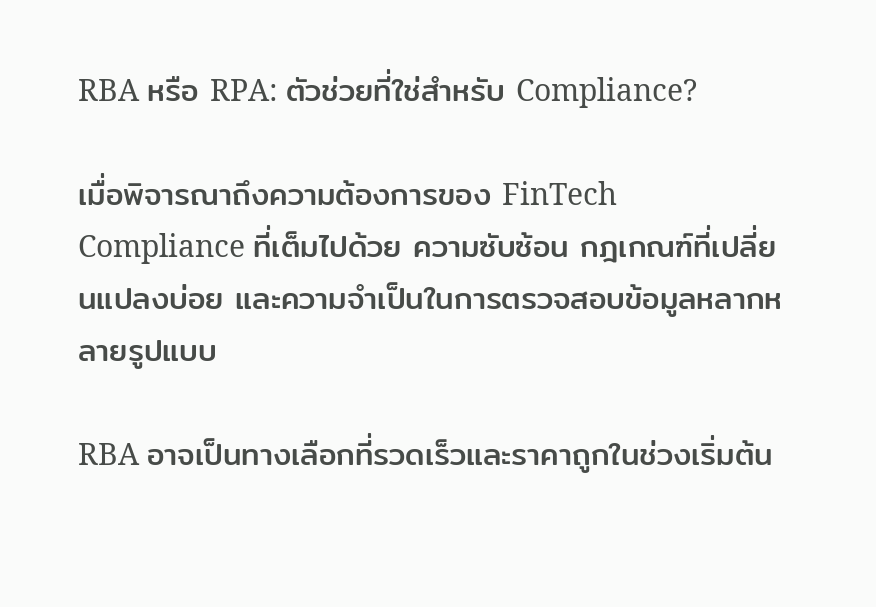RBA หรือ RPA: ตัวช่วยที่ใช่สำหรับ Compliance?

เมื่อพิจารณาถึงความต้องการของ FinTech Compliance ที่เต็มไปด้วย ความซับซ้อน กฎเกณฑ์ที่เปลี่ยนแปลงบ่อย และความจำเป็นในการตรวจสอบข้อมูลหลากหลายรูปแบบ

RBA อาจเป็นทางเลือกที่รวดเร็วและราคาถูกในช่วงเริ่มต้น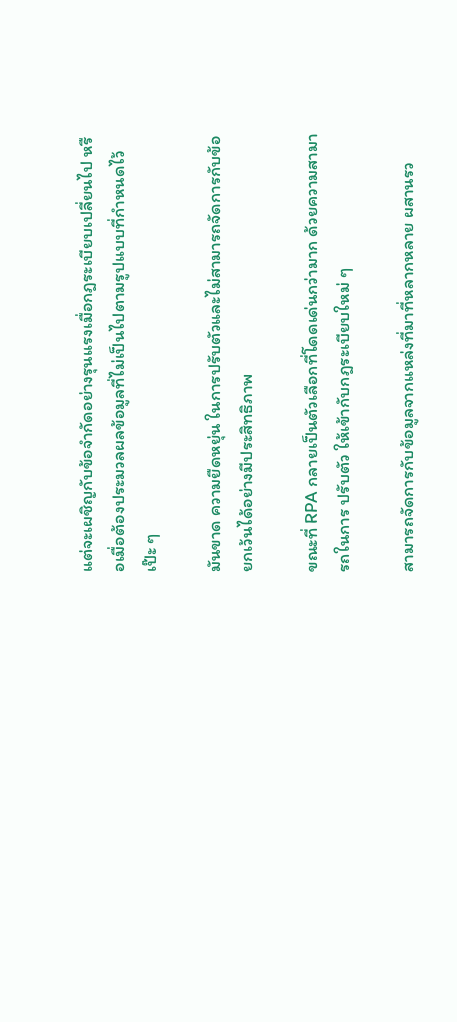แต่จะเผชิญกับข้อจำกัดอย่างรุนแรงเมื่อกฎระเบียบเปลี่ยนไป หรือเมื่อต้องประมวลผลข้อมูลที่ไม่เป็นไปตามรูปแบบที่กำหนดไว้เป๊ะ ๆ

มันขาด ความยืดหยุ่น ในการปรับตัวและไม่สามารถจัดการกับข้อยกเว้นได้อย่างมีประสิทธิภาพ

ขณะที่ RPA กลายเป็นตัวเลือกที่โดดเด่นกว่ามาก ด้วยความสามารถในการ ปรับตัว ให้เข้ากับกฎระเบียบใหม่ ๆ

สามารถจัดการกับข้อมูลจากแหล่งที่มาที่หลากหลาย ผสานรว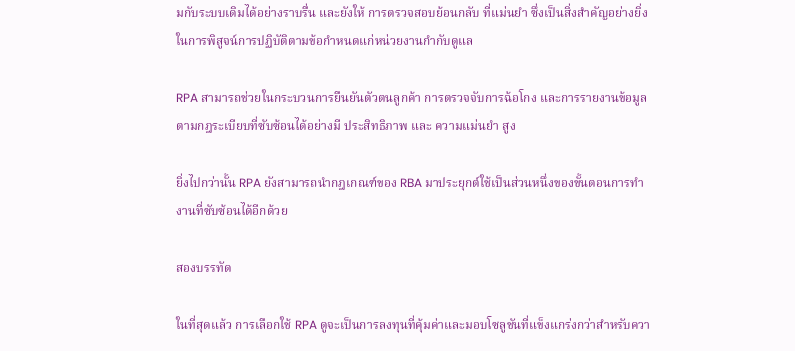มกับระบบเดิมได้อย่างราบรื่น และยังให้ การตรวจสอบย้อนกลับ ที่แม่นยำ ซึ่งเป็นสิ่งสำคัญอย่างยิ่งในการพิสูจน์การปฏิบัติตามข้อกำหนดแก่หน่วยงานกำกับดูแล

RPA สามารถช่วยในกระบวนการยืนยันตัวตนลูกค้า การตรวจจับการฉ้อโกง และการรายงานข้อมูลตามกฎระเบียบที่ซับซ้อนได้อย่างมี ประสิทธิภาพ และ ความแม่นยำ สูง

ยิ่งไปกว่านั้น RPA ยังสามารถนำกฎเกณฑ์ของ RBA มาประยุกต์ใช้เป็นส่วนหนึ่งของขั้นตอนการทำงานที่ซับซ้อนได้อีกด้วย

สองบรรทัด

ในที่สุดแล้ว การเลือกใช้ RPA ดูจะเป็นการลงทุนที่คุ้มค่าและมอบโซลูชันที่แข็งแกร่งกว่าสำหรับควา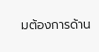มต้องการด้าน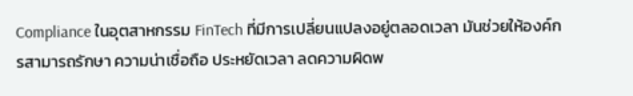Compliance ในอุตสาหกรรม FinTech ที่มีการเปลี่ยนแปลงอยู่ตลอดเวลา มันช่วยให้องค์กรสามารถรักษา ความน่าเชื่อถือ ประหยัดเวลา ลดความผิดพ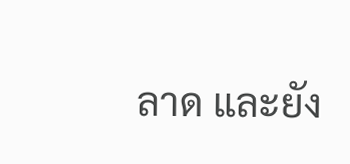ลาด และยัง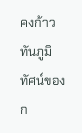คงก้าวทันภูมิทัศน์ของก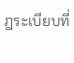ฎระเบียบที่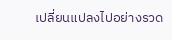เปลี่ยนแปลงไปอย่างรวด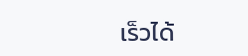เร็วได้